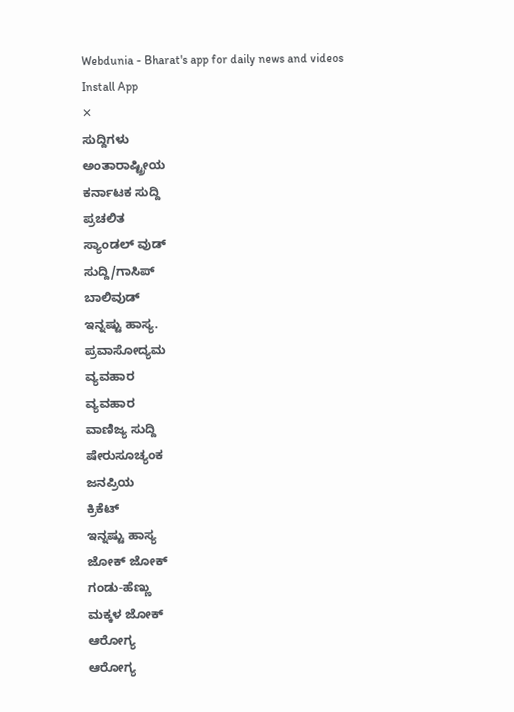Webdunia - Bharat's app for daily news and videos
Install App
✕
ಸುದ್ದಿಗಳು
ಅಂತಾರಾಷ್ಟ್ರೀಯ
ಕರ್ನಾಟಕ ಸುದ್ದಿ
ಪ್ರಚಲಿತ
ಸ್ಯಾಂಡಲ್ ವುಡ್
ಸುದ್ದಿ/ಗಾಸಿಪ್
ಬಾಲಿವುಡ್
ಇನ್ನಷ್ಟು ಹಾಸ್ಯ.
ಪ್ರವಾಸೋದ್ಯಮ
ವ್ಯವಹಾರ
ವ್ಯವಹಾರ
ವಾಣಿಜ್ಯ ಸುದ್ದಿ
ಷೇರುಸೂಚ್ಯಂಕ
ಜನಪ್ರಿಯ
ಕ್ರಿಕೆಟ್
ಇನ್ನಷ್ಟು ಹಾಸ್ಯ
ಜೋಕ್ ಜೋಕ್
ಗಂಡು-ಹೆಣ್ಣು
ಮಕ್ಕಳ ಜೋಕ್
ಆರೋಗ್ಯ
ಆರೋಗ್ಯ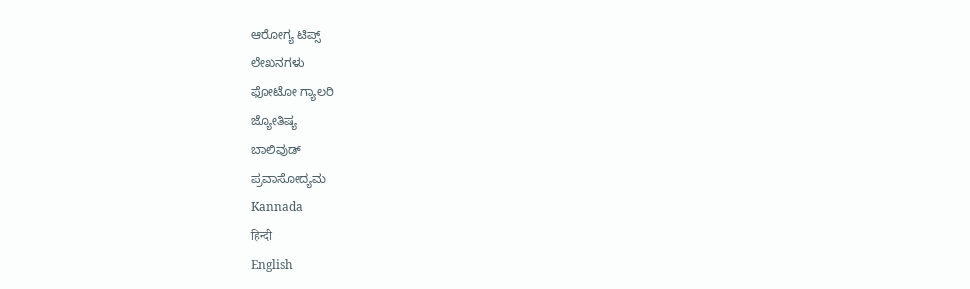ಆರೋಗ್ಯ ಟಿಪ್ಸ್
ಲೇಖನಗಳು
ಫೋಟೋ ಗ್ಯಾಲರಿ
ಜ್ಯೋತಿಷ್ಯ
ಬಾಲಿವುಡ್
ಪ್ರವಾಸೋದ್ಯಮ
Kannada
हिन्दी
English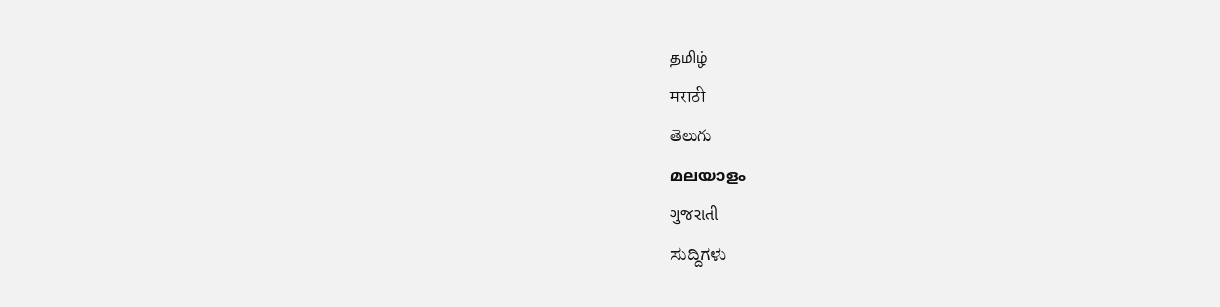தமிழ்
मराठी
తెలుగు
മലയാളം
ગુજરાતી
ಸುದ್ದಿಗಳು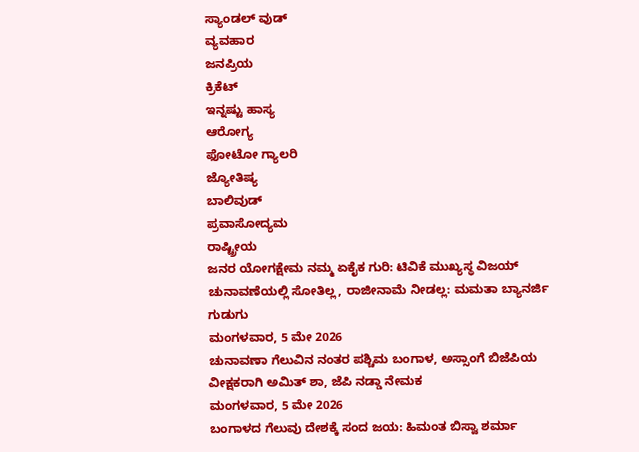ಸ್ಯಾಂಡಲ್ ವುಡ್
ವ್ಯವಹಾರ
ಜನಪ್ರಿಯ
ಕ್ರಿಕೆಟ್
ಇನ್ನಷ್ಟು ಹಾಸ್ಯ
ಆರೋಗ್ಯ
ಫೋಟೋ ಗ್ಯಾಲರಿ
ಜ್ಯೋತಿಷ್ಯ
ಬಾಲಿವುಡ್
ಪ್ರವಾಸೋದ್ಯಮ
ರಾಷ್ಟ್ರೀಯ
ಜನರ ಯೋಗಕ್ಷೇಮ ನಮ್ಮ ಏಕೈಕ ಗುರಿ: ಟಿವಿಕೆ ಮುಖ್ಯಸ್ಥ ವಿಜಯ್
ಚುನಾವಣೆಯಲ್ಲಿ ಸೋತಿಲ್ಲ, ರಾಜೀನಾಮೆ ನೀಡಲ್ಲ: ಮಮತಾ ಬ್ಯಾನರ್ಜಿ ಗುಡುಗು
ಮಂಗಳವಾರ, 5 ಮೇ 2026
ಚುನಾವಣಾ ಗೆಲುವಿನ ನಂತರ ಪಶ್ಚಿಮ ಬಂಗಾಳ, ಅಸ್ಸಾಂಗೆ ಬಿಜೆಪಿಯ ವೀಕ್ಷಕರಾಗಿ ಅಮಿತ್ ಶಾ, ಜೆಪಿ ನಡ್ಡಾ ನೇಮಕ
ಮಂಗಳವಾರ, 5 ಮೇ 2026
ಬಂಗಾಳದ ಗೆಲುವು ದೇಶಕ್ಕೆ ಸಂದ ಜಯ: ಹಿಮಂತ ಬಿಸ್ವಾ ಶರ್ಮಾ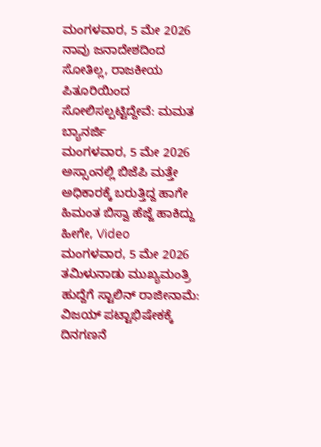ಮಂಗಳವಾರ, 5 ಮೇ 2026
ನಾವು ಜನಾದೇಶದಿಂದ ಸೋತಿಲ್ಲ, ರಾಜಕೀಯ ಪಿತೂರಿಯಿಂದ ಸೋಲಿಸಲ್ಪಟ್ಟಿದ್ದೇವೆ: ಮಮತ ಬ್ಯಾನರ್ಜಿ
ಮಂಗಳವಾರ, 5 ಮೇ 2026
ಅಸ್ಸಾಂನಲ್ಲಿ ಬಿಜೆಪಿ ಮತ್ತೇ ಅಧಿಕಾರಕ್ಕೆ ಬರುತ್ತಿದ್ದ ಹಾಗೇ ಹಿಮಂತ ಬಿಸ್ವಾ ಹೆಜ್ಜೆ ಹಾಕಿದ್ದು ಹೀಗೇ, Video
ಮಂಗಳವಾರ, 5 ಮೇ 2026
ತಮಿಳುನಾಡು ಮುಖ್ಯಮಂತ್ರಿ ಹುದ್ದೆಗೆ ಸ್ಟಾಲಿನ್ ರಾಜೀನಾಮೆ: ವಿಜಯ್ ಪಟ್ಟಾಭಿಷೇಕಕ್ಕೆ ದಿನಗಣನೆ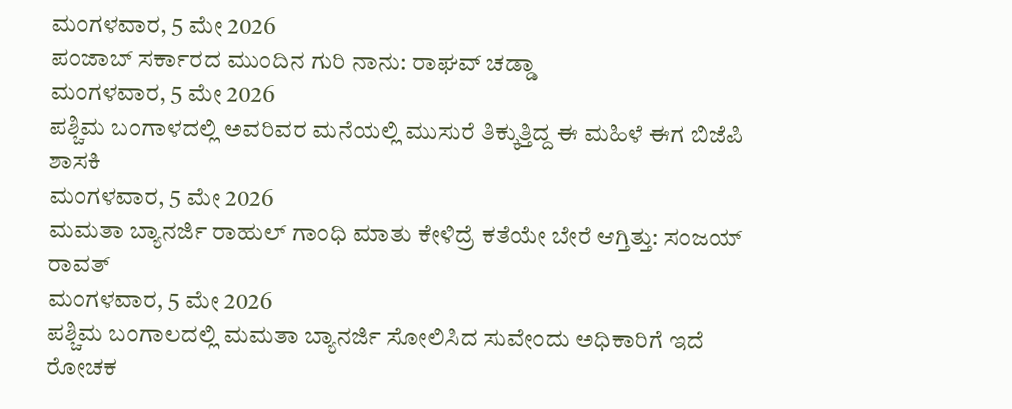ಮಂಗಳವಾರ, 5 ಮೇ 2026
ಪಂಜಾಬ್ ಸರ್ಕಾರದ ಮುಂದಿನ ಗುರಿ ನಾನು: ರಾಘವ್ ಚಡ್ಡಾ
ಮಂಗಳವಾರ, 5 ಮೇ 2026
ಪಶ್ಚಿಮ ಬಂಗಾಳದಲ್ಲಿ ಅವರಿವರ ಮನೆಯಲ್ಲಿ ಮುಸುರೆ ತಿಕ್ಕುತ್ತಿದ್ದ ಈ ಮಹಿಳೆ ಈಗ ಬಿಜೆಪಿ ಶಾಸಕಿ
ಮಂಗಳವಾರ, 5 ಮೇ 2026
ಮಮತಾ ಬ್ಯಾನರ್ಜಿ ರಾಹುಲ್ ಗಾಂಧಿ ಮಾತು ಕೇಳಿದ್ರೆ ಕತೆಯೇ ಬೇರೆ ಆಗ್ತಿತ್ತು: ಸಂಜಯ್ ರಾವತ್
ಮಂಗಳವಾರ, 5 ಮೇ 2026
ಪಶ್ಚಿಮ ಬಂಗಾಲದಲ್ಲಿ ಮಮತಾ ಬ್ಯಾನರ್ಜಿ ಸೋಲಿಸಿದ ಸುವೇಂದು ಅಧಿಕಾರಿಗೆ ಇದೆ ರೋಚಕ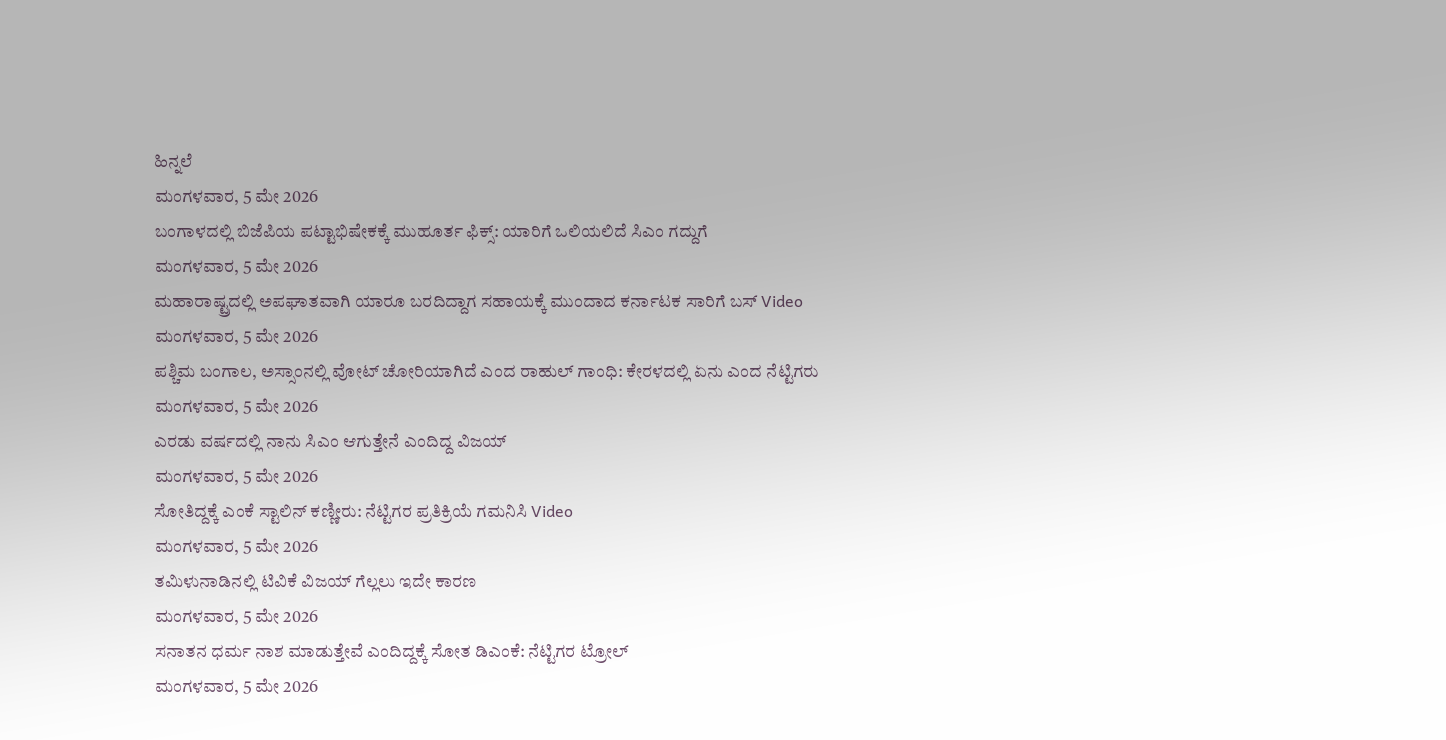ಹಿನ್ನಲೆ
ಮಂಗಳವಾರ, 5 ಮೇ 2026
ಬಂಗಾಳದಲ್ಲಿ ಬಿಜೆಪಿಯ ಪಟ್ಟಾಭಿಷೇಕಕ್ಕೆ ಮುಹೂರ್ತ ಫಿಕ್ಸ್: ಯಾರಿಗೆ ಒಲಿಯಲಿದೆ ಸಿಎಂ ಗದ್ದುಗೆ
ಮಂಗಳವಾರ, 5 ಮೇ 2026
ಮಹಾರಾಷ್ಟ್ರದಲ್ಲಿ ಅಪಘಾತವಾಗಿ ಯಾರೂ ಬರದಿದ್ದಾಗ ಸಹಾಯಕ್ಕೆ ಮುಂದಾದ ಕರ್ನಾಟಕ ಸಾರಿಗೆ ಬಸ್ Video
ಮಂಗಳವಾರ, 5 ಮೇ 2026
ಪಶ್ಚಿಮ ಬಂಗಾಲ, ಅಸ್ಸಾಂನಲ್ಲಿ ವೋಟ್ ಚೋರಿಯಾಗಿದೆ ಎಂದ ರಾಹುಲ್ ಗಾಂಧಿ: ಕೇರಳದಲ್ಲಿ ಏನು ಎಂದ ನೆಟ್ಟಿಗರು
ಮಂಗಳವಾರ, 5 ಮೇ 2026
ಎರಡು ವರ್ಷದಲ್ಲಿ ನಾನು ಸಿಎಂ ಆಗುತ್ತೇನೆ ಎಂದಿದ್ದ ವಿಜಯ್
ಮಂಗಳವಾರ, 5 ಮೇ 2026
ಸೋತಿದ್ದಕ್ಕೆ ಎಂಕೆ ಸ್ಟಾಲಿನ್ ಕಣ್ಣೀರು: ನೆಟ್ಟಿಗರ ಪ್ರತಿಕ್ರಿಯೆ ಗಮನಿಸಿ Video
ಮಂಗಳವಾರ, 5 ಮೇ 2026
ತಮಿಳುನಾಡಿನಲ್ಲಿ ಟಿವಿಕೆ ವಿಜಯ್ ಗೆಲ್ಲಲು ಇದೇ ಕಾರಣ
ಮಂಗಳವಾರ, 5 ಮೇ 2026
ಸನಾತನ ಧರ್ಮ ನಾಶ ಮಾಡುತ್ತೇವೆ ಎಂದಿದ್ದಕ್ಕೆ ಸೋತ ಡಿಎಂಕೆ: ನೆಟ್ಟಿಗರ ಟ್ರೋಲ್
ಮಂಗಳವಾರ, 5 ಮೇ 2026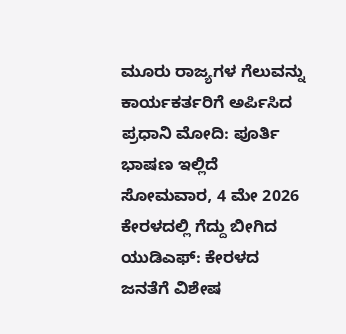ಮೂರು ರಾಜ್ಯಗಳ ಗೆಲುವನ್ನು ಕಾರ್ಯಕರ್ತರಿಗೆ ಅರ್ಪಿಸಿದ ಪ್ರಧಾನಿ ಮೋದಿ: ಪೂರ್ತಿ ಭಾಷಣ ಇಲ್ಲಿದೆ
ಸೋಮವಾರ, 4 ಮೇ 2026
ಕೇರಳದಲ್ಲಿ ಗೆದ್ದು ಬೀಗಿದ ಯುಡಿಎಫ್: ಕೇರಳದ ಜನತೆಗೆ ವಿಶೇಷ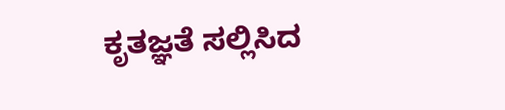ಕೃತಜ್ಞತೆ ಸಲ್ಲಿಸಿದ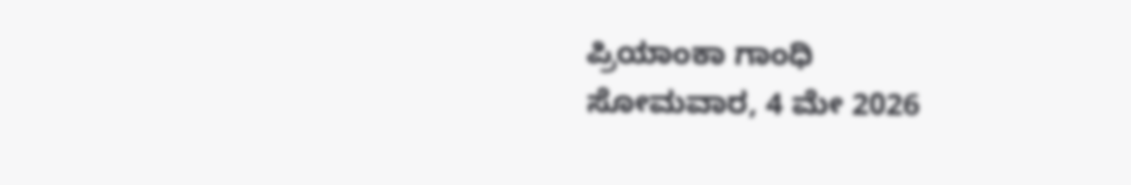ಪ್ರಿಯಾಂಕಾ ಗಾಂಧಿ
ಸೋಮವಾರ, 4 ಮೇ 2026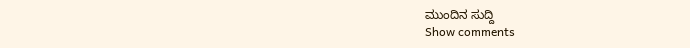ಮುಂದಿನ ಸುದ್ದಿ
Show comments